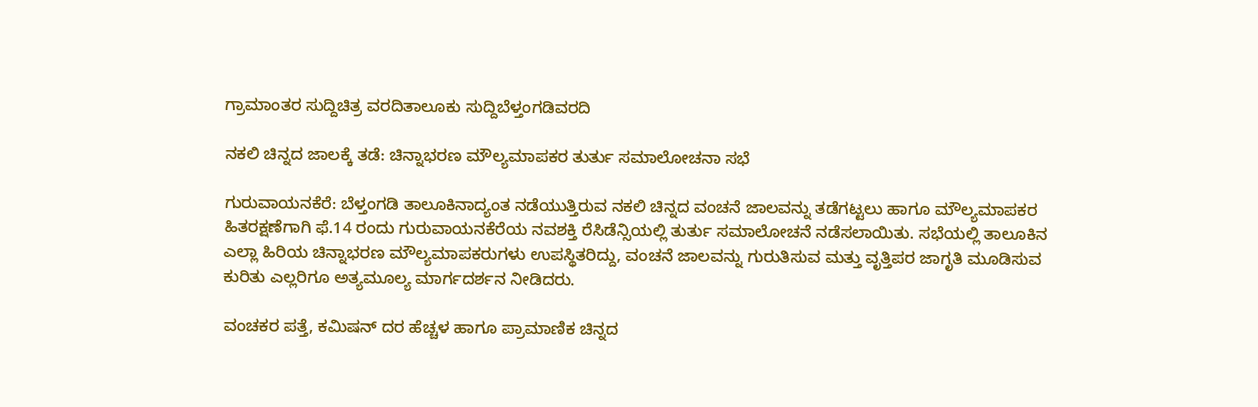ಗ್ರಾಮಾಂತರ ಸುದ್ದಿಚಿತ್ರ ವರದಿತಾಲೂಕು ಸುದ್ದಿಬೆಳ್ತಂಗಡಿವರದಿ

ನಕಲಿ ಚಿನ್ನದ ಜಾಲಕ್ಕೆ ತಡೆ: ಚಿನ್ನಾಭರಣ ಮೌಲ್ಯಮಾಪಕರ ತುರ್ತು ಸಮಾಲೋಚನಾ ಸಭೆ

ಗುರುವಾಯನಕೆರೆ: ಬೆಳ್ತಂಗಡಿ ತಾಲೂಕಿನಾದ್ಯಂತ ನಡೆಯುತ್ತಿರುವ ನಕಲಿ ಚಿನ್ನದ ವಂಚನೆ ಜಾಲವನ್ನು ತಡೆಗಟ್ಟಲು ಹಾಗೂ ಮೌಲ್ಯಮಾಪಕರ ಹಿತರಕ್ಷಣೆಗಾಗಿ ಫೆ.14 ರಂದು ಗುರುವಾಯನಕೆರೆಯ ನವಶಕ್ತಿ ರೆಸಿಡೆನ್ಸಿಯಲ್ಲಿ ತುರ್ತು ಸಮಾಲೋಚನೆ ನಡೆಸಲಾಯಿತು. ಸಭೆಯಲ್ಲಿ ತಾಲೂಕಿನ ಎಲ್ಲಾ ಹಿರಿಯ ಚಿನ್ನಾಭರಣ ಮೌಲ್ಯಮಾಪಕರುಗಳು ಉಪಸ್ಥಿತರಿದ್ದು, ವಂಚನೆ ಜಾಲವನ್ನು ಗುರುತಿಸುವ ಮತ್ತು ವೃತ್ತಿಪರ ಜಾಗೃತಿ ಮೂಡಿಸುವ ಕುರಿತು ಎಲ್ಲರಿಗೂ ಅತ್ಯಮೂಲ್ಯ ಮಾರ್ಗದರ್ಶನ ನೀಡಿದರು.

ವಂಚಕರ ಪತ್ತೆ, ಕಮಿಷನ್ ದರ ಹೆಚ್ಚಳ ಹಾಗೂ ಪ್ರಾಮಾಣಿಕ ಚಿನ್ನದ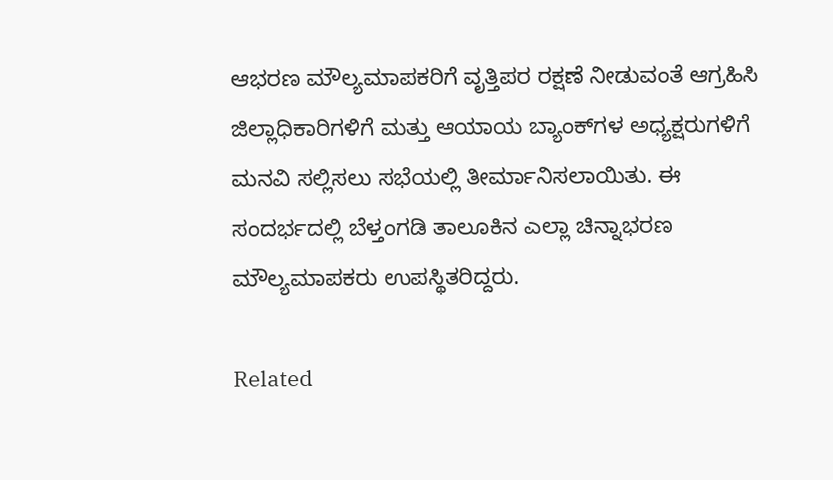ಆಭರಣ ಮೌಲ್ಯಮಾಪಕರಿಗೆ ವೃತ್ತಿಪರ ರಕ್ಷಣೆ ನೀಡುವಂತೆ ಆಗ್ರಹಿಸಿ ಜಿಲ್ಲಾಧಿಕಾರಿಗಳಿಗೆ ಮತ್ತು ಆಯಾಯ ಬ್ಯಾಂಕ್‌ಗಳ ಅಧ್ಯಕ್ಷರುಗಳಿಗೆ ಮನವಿ ಸಲ್ಲಿಸಲು ಸಭೆಯಲ್ಲಿ ತೀರ್ಮಾನಿಸಲಾಯಿತು. ಈ ಸಂದರ್ಭದಲ್ಲಿ ಬೆಳ್ತಂಗಡಿ ತಾಲೂಕಿನ ಎಲ್ಲಾ ಚಿನ್ನಾಭರಣ ಮೌಲ್ಯಮಾಪಕರು ಉಪಸ್ಥಿತರಿದ್ದರು.

Related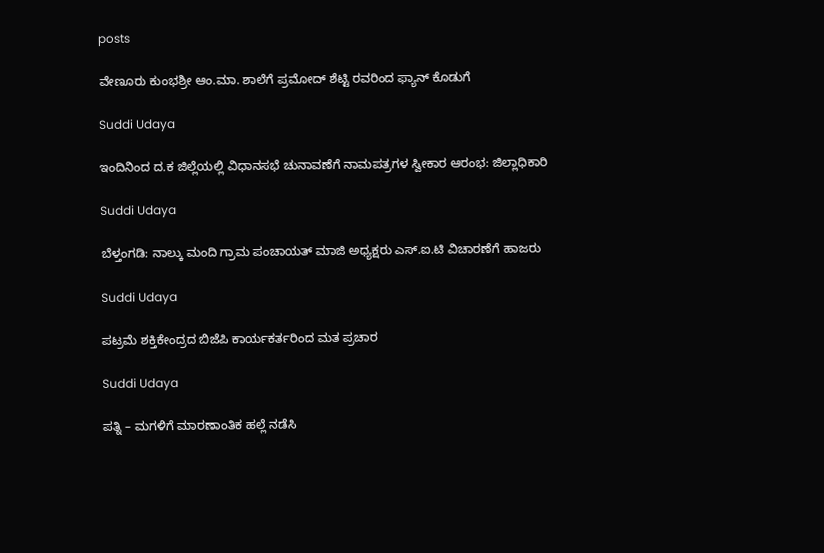posts

ವೇಣೂರು ಕುಂಭಶ್ರೀ ಆಂ.ಮಾ. ಶಾಲೆಗೆ ಪ್ರಮೋದ್ ಶೆಟ್ಟಿ ರವರಿಂದ ಫ್ಯಾನ್ ಕೊಡುಗೆ

Suddi Udaya

ಇಂದಿನಿಂದ ದ.ಕ ಜಿಲ್ಲೆಯಲ್ಲಿ ವಿಧಾನಸಭೆ ಚುನಾವಣೆಗೆ ನಾಮಪತ್ರಗಳ ಸ್ವೀಕಾರ ಆರಂಭ: ಜಿಲ್ಲಾಧಿಕಾರಿ

Suddi Udaya

ಬೆಳ್ತಂಗಡಿ: ನಾಲ್ಕು ಮಂದಿ ಗ್ರಾಮ ಪಂಚಾಯತ್ ಮಾಜಿ ಅಧ್ಯಕ್ಷರು ಎಸ್.ಐ.ಟಿ ವಿಚಾರಣೆಗೆ ಹಾಜರು

Suddi Udaya

ಪಟ್ರಮೆ ಶಕ್ತಿಕೇಂದ್ರದ ಬಿಜೆಪಿ ಕಾರ್ಯಕರ್ತರಿಂದ ಮತ ಪ್ರಚಾರ

Suddi Udaya

ಪತ್ನಿ – ಮಗಳಿಗೆ ಮಾರಣಾಂತಿಕ ಹಲ್ಲೆ ನಡೆಸಿ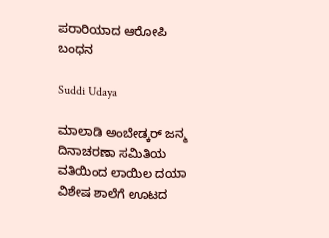ಪರಾರಿಯಾದ ಆರೋಪಿ ಬಂಧನ

Suddi Udaya

ಮಾಲಾಡಿ ಅಂಬೇಡ್ಕರ್ ಜನ್ಮ ದಿನಾಚರಣಾ ಸಮಿತಿಯ ವತಿಯಿಂದ ಲಾಯಿಲ ದಯಾ ವಿಶೇಷ ಶಾಲೆಗೆ ಊಟದ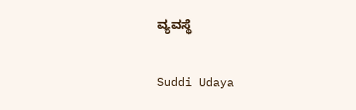ವ್ಯವಸ್ಥೆ

Suddi Udaya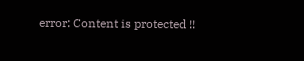error: Content is protected !!